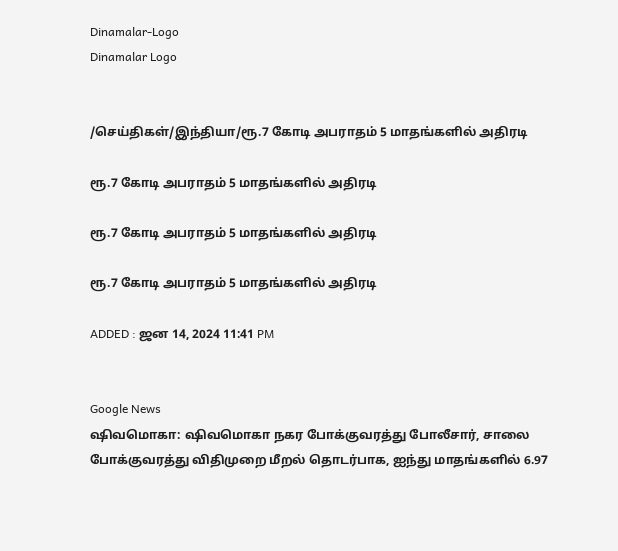Dinamalar-Logo
Dinamalar Logo


/செய்திகள்/இந்தியா/ரூ.7 கோடி அபராதம் 5 மாதங்களில் அதிரடி

ரூ.7 கோடி அபராதம் 5 மாதங்களில் அதிரடி

ரூ.7 கோடி அபராதம் 5 மாதங்களில் அதிரடி

ரூ.7 கோடி அபராதம் 5 மாதங்களில் அதிரடி

ADDED : ஜன 14, 2024 11:41 PM


Google News
ஷிவமொகா: ஷிவமொகா நகர போக்குவரத்து போலீசார், சாலை போக்குவரத்து விதிமுறை மீறல் தொடர்பாக, ஐந்து மாதங்களில் 6.97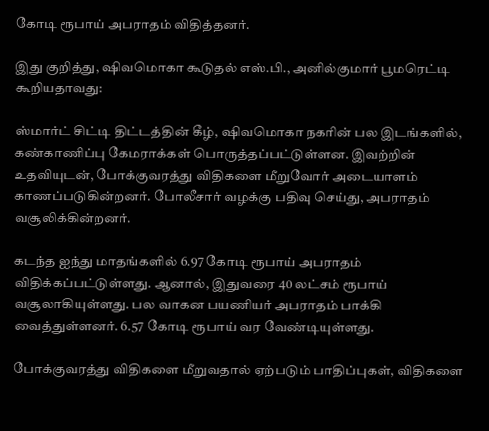கோடி ரூபாய் அபராதம் விதித்தனர்.

இது குறித்து, ஷிவமொகா கூடுதல் எஸ்.பி., அனில்குமார் பூமரெட்டி கூறியதாவது:

ஸ்மார்ட் சிட்டி திட்டத்தின் கீழ், ஷிவமொகா நகரின் பல இடங்களில், கண்காணிப்பு கேமராக்கள் பொருத்தப்பட்டுள்ளன. இவற்றின் உதவியுடன், போக்குவரத்து விதிகளை மீறுவோர் அடையாளம் காணப்படுகின்றனர். போலீசார் வழக்கு பதிவு செய்து, அபராதம் வசூலிக்கின்றனர்.

கடந்த ஐந்து மாதங்களில் 6.97 கோடி ரூபாய் அபராதம் விதிக்கப்பட்டுள்ளது. ஆனால், இதுவரை 40 லட்சம் ரூபாய் வசூலாகியுள்ளது. பல வாகன பயணியர் அபராதம் பாக்கி வைத்துள்ளனர். 6.57 கோடி ரூபாய் வர வேண்டியுள்ளது.

போக்குவரத்து விதிகளை மீறுவதால் ஏற்படும் பாதிப்புகள், விதிகளை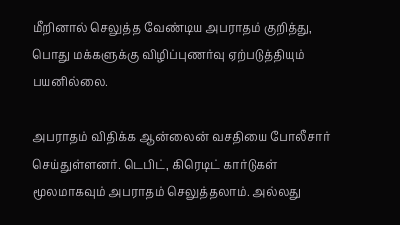மீறினால் செலுத்த வேண்டிய அபராதம் குறித்து, பொது மக்களுக்கு விழிப்புணர்வு ஏற்படுத்தியும் பயனில்லை.

அபராதம் விதிக்க ஆன்லைன் வசதியை போலீசார் செய்துள்ளனர். டெபிட், கிரெடிட் கார்டுகள் மூலமாகவும் அபராதம் செலுத்தலாம். அல்லது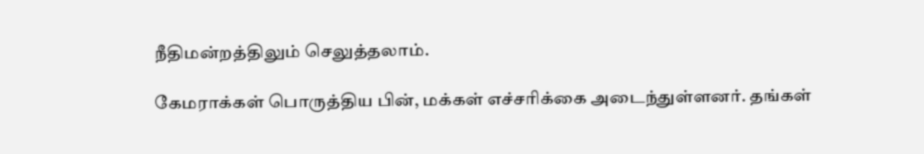நீதிமன்றத்திலும் செலுத்தலாம்.

கேமராக்கள் பொருத்திய பின், மக்கள் எச்சரிக்கை அடைந்துள்ளனர். தங்கள்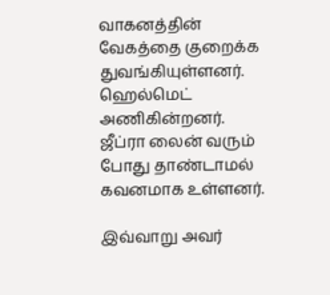வாகனத்தின் வேகத்தை குறைக்க துவங்கியுள்ளனர். ஹெல்மெட் அணிகின்றனர். ஜீப்ரா லைன் வரும் போது தாண்டாமல் கவனமாக உள்ளனர்.

இவ்வாறு அவர்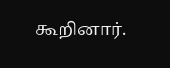கூறினார்.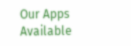Our Apps Available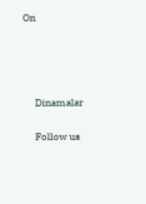On




      Dinamalar

      Follow us